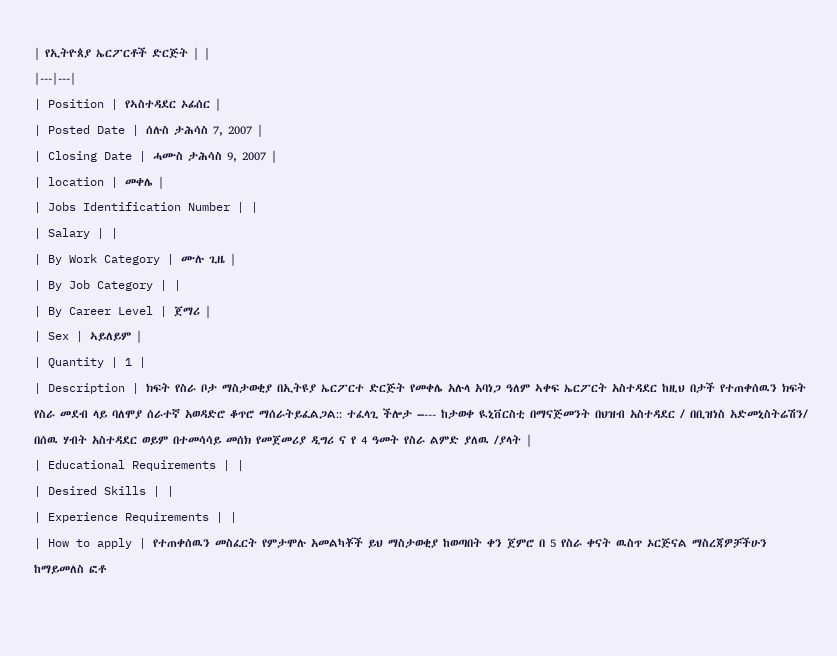| የኢትዮጰያ ኤርፖርቶች ድርጅት | |
|---|---|
| Position | የኣስተዳደር ኦፊሰር |
| Posted Date | ሰሉስ ታሕሳስ 7, 2007 |
| Closing Date | ሓሙስ ታሕሳስ 9, 2007 |
| location | መቀሌ |
| Jobs Identification Number | |
| Salary | |
| By Work Category | ሙሉ ጊዜ |
| By Job Category | |
| By Career Level | ጀማሪ |
| Sex | ኣይለይም |
| Quantity | 1 |
| Description | ክፍት የስራ ቦታ ማስታወቂያ በኢትዩያ ኤርፖርተ ድርጅት የመቀሌ አሉላ አባነጋ ዓለም ኣቀፍ ኤርፖርት አስተዳደር ከዚህ በታች የተጠቀሰዉን ክፍት የስራ መደብ ላይ ባለሞያ ሰራተኛ አወዳድሮ ቆጥሮ ማሰራትይፈልጋል:: ተፈላጊ ችሎታ –--- ከታወቀ ዪኒቨርስቲ በማናጅመንት በህዝብ አስተዳደር / በቢዝነስ አድመኒስትሬሽን/ በሰዉ ሃብት አስተዳደር ወይም በተመሳሳይ መሰክ የመጀመሪያ ዲግሪ ና የ 4 ዓመት የስራ ልምድ ያለዉ /ያላት |
| Educational Requirements | |
| Desired Skills | |
| Experience Requirements | |
| How to apply | የተጠቀሰዉን መስፈርት የምታሞሉ አመልካቾች ይህ ማስታወቂያ ከወጣበት ቀን ጀምሮ በ 5 የስራ ቀናት ዉስጥ ኦርጅናል ማስረጃዎቻችሁን ከማይመለስ ፎቶ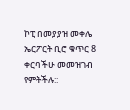ኮፒ በመያያዝ መቀሌ ኤርፖርት ቢሮ ቁጥር 8 ቀርባችሁ መመዝገብ የምትችሉ::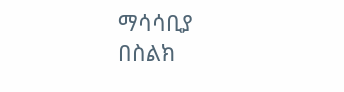ማሳሳቢያ
በስልክ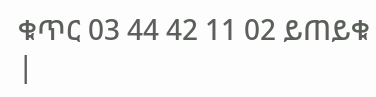ቁጥር 03 44 42 11 02 ይጠይቁ
|